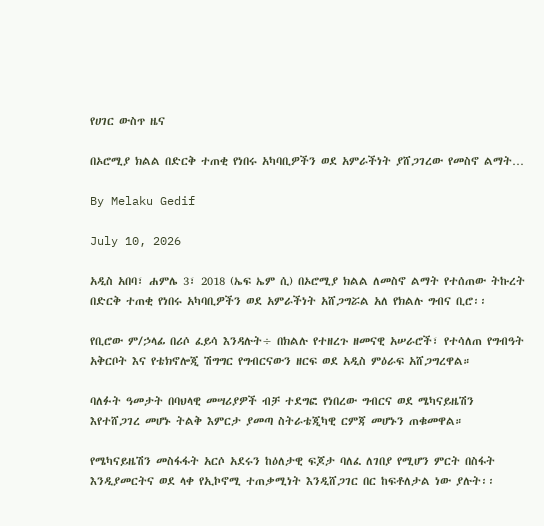የሀገር ውስጥ ዜና

በኦሮሚያ ክልል በድርቅ ተጠቂ የነበሩ አካባቢዎችን ወደ አምራችነት ያሸጋገረው የመስኖ ልማት…

By Melaku Gedif

July 10, 2026

አዲስ አበባ፣ ሐምሌ 3፣ 2018 (ኤፍ ኤም ሲ) በኦሮሚያ ክልል ለመስኖ ልማት የተሰጠው ትኩረት በድርቅ ተጠቂ የነበሩ አካባቢዎችን ወደ አምራችነት አሸጋግሯል አለ የክልሉ ግብና ቢሮ፡፡

የቢሮው ም/ኃላፊ በሪሶ ፈይሳ እንዳሉት÷ በክልሉ የተዘረጉ ዘመናዊ አሠራሮች፣ የተሳለጠ የግብዓት አቅርቦት እና የቴክኖሎጂ ሽግግር የግብርናውን ዘርፍ ወደ አዲስ ምዕራፍ አሸጋግረዋል።

ባለፉት ዓመታት በባህላዊ መሣሪያዎች ብቻ ተደግፎ የነበረው ግብርና ወደ ሜካናይዜሽን እየተሸጋገረ መሆኑ ትልቅ እምርታ ያመጣ ስትራቴጂካዊ ርምጃ መሆኑን ጠቁመዋል።

የሜካናይዜሽን መስፋፋት አርሶ አደሩን ከዕለታዊ ፍጆታ ባለፈ ለገበያ የሚሆን ምርት በስፋት እንዲያመርትና ወደ ላቀ የኢኮኖሚ ተጠቃሚነት እንዲሸጋገር በር ከፍቶለታል ነው ያሉት፡፡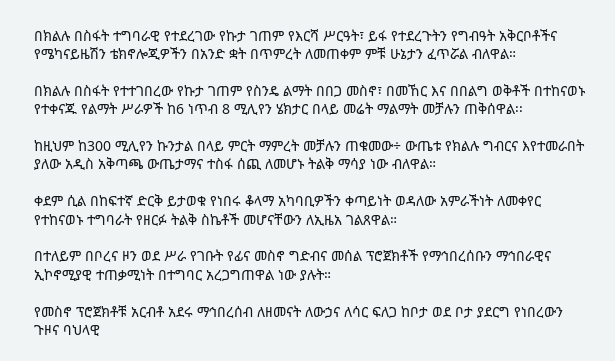በክልሉ በስፋት ተግባራዊ የተደረገው የኩታ ገጠም የእርሻ ሥርዓት፣ ይፋ የተደረጉትን የግብዓት አቅርቦቶችና የሜካናይዜሽን ቴክኖሎጂዎችን በአንድ ቋት በጥምረት ለመጠቀም ምቹ ሁኔታን ፈጥሯል ብለዋል።

በክልሉ በስፋት የተተገበረው የኩታ ገጠም የስንዴ ልማት በበጋ መስኖ፣ በመኸር እና በበልግ ወቅቶች በተከናወኑ የተቀናጁ የልማት ሥራዎች ከ6 ነጥብ 8 ሚሊየን ሄክታር በላይ መሬት ማልማት መቻሉን ጠቅሰዋል፡፡

ከዚህም ከ300 ሚሊየን ኩንታል በላይ ምርት ማምረት መቻሉን ጠቁመው÷ ውጤቱ የክልሉ ግብርና እየተመራበት ያለው አዲስ አቅጣጫ ውጤታማና ተስፋ ሰጪ ለመሆኑ ትልቅ ማሳያ ነው ብለዋል።

ቀደም ሲል በከፍተኛ ድርቅ ይታወቁ የነበሩ ቆላማ አካባቢዎችን ቀጣይነት ወዳለው አምራችነት ለመቀየር የተከናወኑ ተግባራት የዘርፉ ትልቅ ስኬቶች መሆናቸውን ለኢዜአ ገልጸዋል።

በተለይም በቦረና ዞን ወደ ሥራ የገቡት የፊና መስኖ ግድብና መሰል ፕሮጀክቶች የማኅበረሰቡን ማኅበራዊና ኢኮኖሚያዊ ተጠቃሚነት በተግባር አረጋግጠዋል ነው ያሉት።

የመስኖ ፕሮጀክቶቹ አርብቶ አደሩ ማኅበረሰብ ለዘመናት ለውኃና ለሳር ፍለጋ ከቦታ ወደ ቦታ ያደርግ የነበረውን ጉዞና ባህላዊ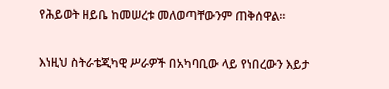የሕይወት ዘይቤ ከመሠረቱ መለወጣቸውንም ጠቅሰዋል፡፡

እነዚህ ስትራቴጂካዊ ሥራዎች በአካባቢው ላይ የነበረውን እይታ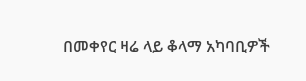በመቀየር ዛሬ ላይ ቆላማ አካባቢዎች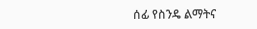ሰፊ የስንዴ ልማትና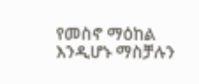የመስኖ ማዕከል እንዲሆኑ ማስቻሉን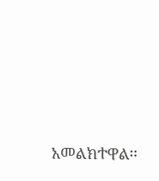አመልክተዋል፡፡